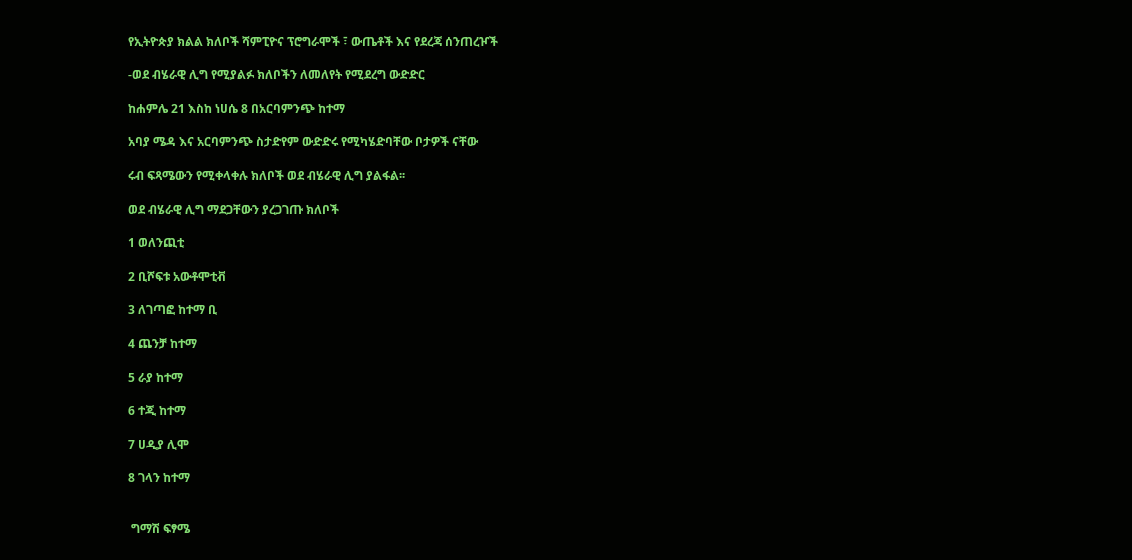የኢትዮጵያ ክልል ክለቦች ሻምፒዮና ፕሮግራሞች ፣ ውጤቶች እና የደረጃ ሰንጠረዦች

-ወደ ብሄራዊ ሊግ የሚያልፉ ክለቦችን ለመለየት የሚደረግ ውድድር

ከሐምሌ 21 እስከ ነሀሴ 8 በአርባምንጭ ከተማ

አባያ ሜዳ እና አርባምንጭ ስታድየም ውድድሩ የሚካሄድባቸው ቦታዎች ናቸው

ሩብ ፍጻሜውን የሚቀላቀሉ ክለቦች ወደ ብሄራዊ ሊግ ያልፋል፡፡

ወደ ብሄራዊ ሊግ ማደጋቸውን ያረጋገጡ ክለቦች

1 ወለንጪቲ

2 ቢሾፍቱ አውቶሞቲቭ

3 ለገጣፎ ከተማ ቢ

4 ጨንቻ ከተማ

5 ራያ ከተማ

6 ተጂ ከተማ

7 ሀዲያ ሊሞ

8 ገላን ከተማ


 ግማሽ ፍፃሜ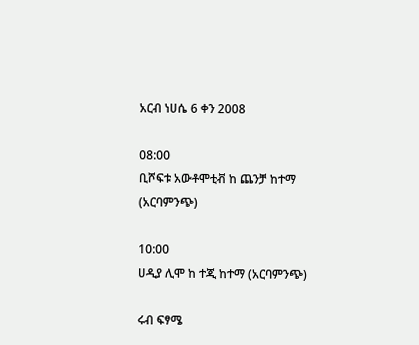አርብ ነሀሴ 6 ቀን 2008

08:00
ቢሾፍቱ አውቶሞቲቭ ከ ጨንቻ ከተማ (አርባምንጭ)

10:00
ሀዲያ ሊሞ ከ ተጂ ከተማ (አርባምንጭ)

ሩብ ፍፃሜ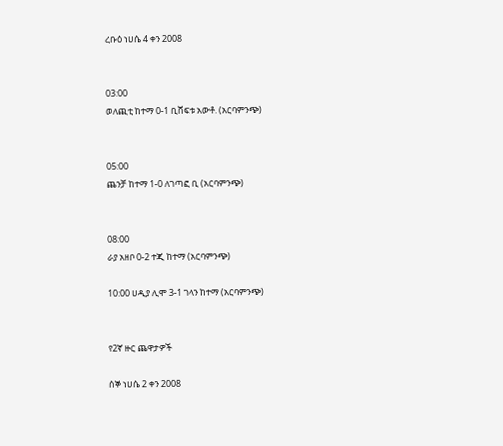ረቡዕ ነሀሴ 4 ቀን 2008


03:00
ወለጪቲ ከተማ 0-1 ቢሸፍቱ አውቶ. (አርባምንጭ)


05:00
ጨንቻ ከተማ 1-0 ለገጣፎ ቢ (አርባምንጭ)


08:00
ራያ አዘቦ 0-2 ተጂ ከተማ (አርባምንጭ)

10:00 ሀዲያ ሊሞ 3-1 ገላን ከተማ (አርባምንጭ)


የ2ኛ ዙር ጨዋታዎች

ሰኞ ነሀሴ 2 ቀን 2008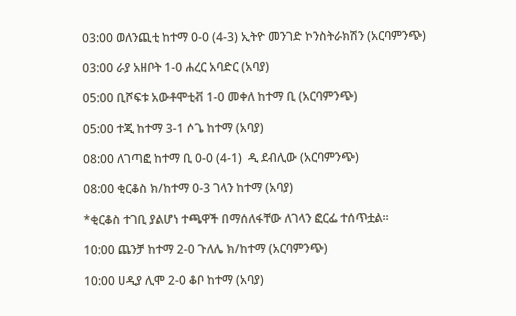03:00 ወለንጪቲ ከተማ 0-0 (4-3) ኢትዮ መንገድ ኮንስትራክሽን (አርባምንጭ)

03:00 ራያ አዘቦት 1-0 ሐረር አባድር (አባያ)

05:00 ቢሾፍቱ አውቶሞቲቭ 1-0 መቀለ ከተማ ቢ (አርባምንጭ)

05:00 ተጂ ከተማ 3-1 ሶጌ ከተማ (አባያ)

08:00 ለገጣፎ ከተማ ቢ 0-0 (4-1)  ዲ ደብሊው (አርባምንጭ)

08:00 ቂርቆስ ክ/ከተማ 0-3 ገላን ከተማ (አባያ)

*ቂርቆስ ተገቢ ያልሆነ ተጫዋች በማሰለፋቸው ለገላን ፎርፌ ተሰጥቷል፡፡

10:00 ጨንቻ ከተማ 2-0 ጉለሌ ክ/ከተማ (አርባምንጭ)

10:00 ሀዲያ ሊሞ 2-0 ቆቦ ከተማ (አባያ)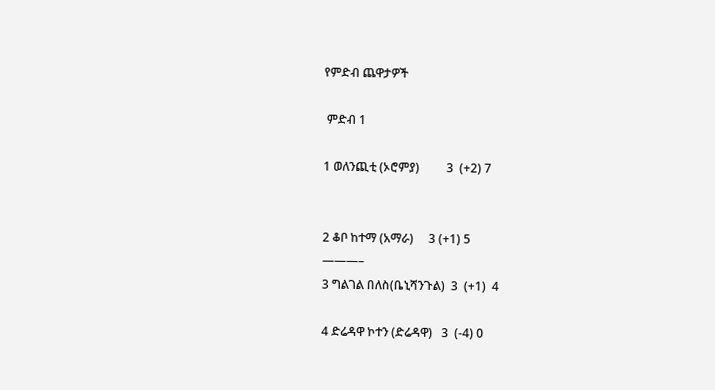የምድብ ጨዋታዎች

 ምድብ 1

1 ወለንጪቲ (ኦሮምያ)         3  (+2) 7


2 ቆቦ ከተማ (አማራ)     3 (+1) 5
———–
3 ግልገል በለስ(ቤኒሻንጉል)  3  (+1)  4

4 ድሬዳዋ ኮተን (ድሬዳዋ)   3  (-4) 0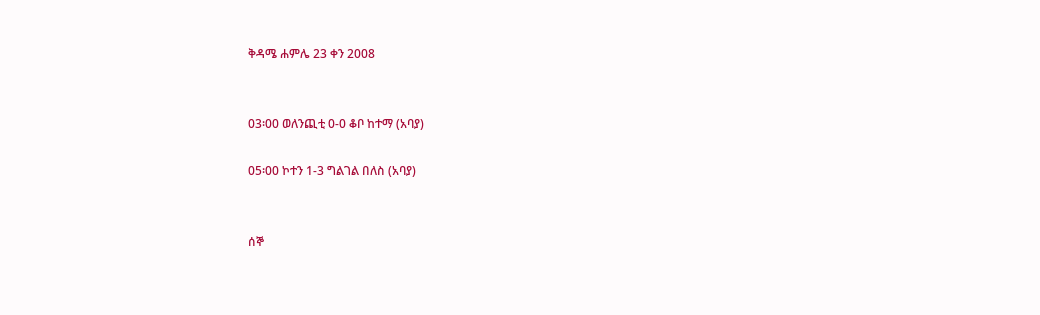ቅዳሜ ሐምሌ 23 ቀን 2008


03፡00 ወለንጪቲ 0-0 ቆቦ ከተማ (አባያ)

05፡00 ኮተን 1-3 ግልገል በለስ (አባያ)


ሰኞ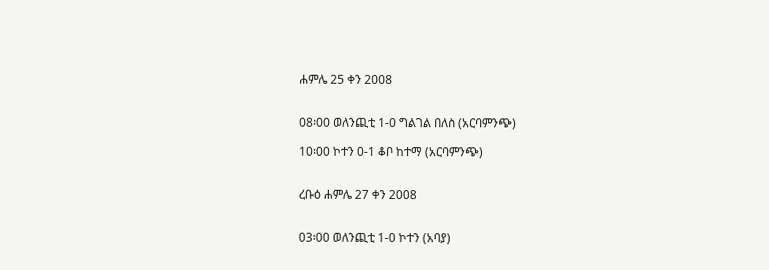ሐምሌ 25 ቀን 2008


08፡00 ወለንጪቲ 1-0 ግልገል በለስ (አርባምንጭ)

10፡00 ኮተን 0-1 ቆቦ ከተማ (አርባምንጭ)


ረቡዕ ሐምሌ 27 ቀን 2008


03፡00 ወለንጪቲ 1-0 ኮተን (አባያ)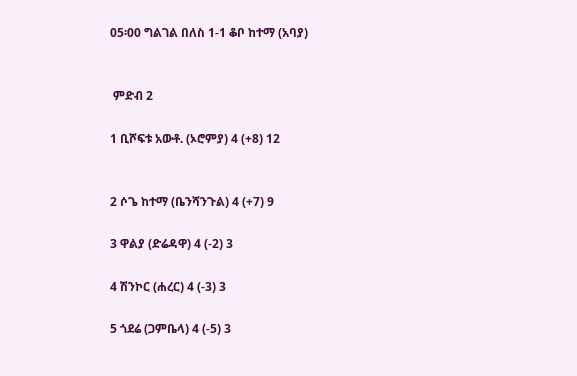05፡00 ግልገል በለስ 1-1 ቆቦ ከተማ (አባያ)


 ምድብ 2

1 ቢሾፍቱ አውቶ. (ኦሮምያ) 4 (+8) 12


2 ሶጌ ከተማ (ቤንሻንጉል) 4 (+7) 9

3 ዋልያ (ድሬዳዋ) 4 (-2) 3

4 ሽንኮር (ሐረር) 4 (-3) 3

5 ጎደሬ (ጋምቤላ) 4 (-5) 3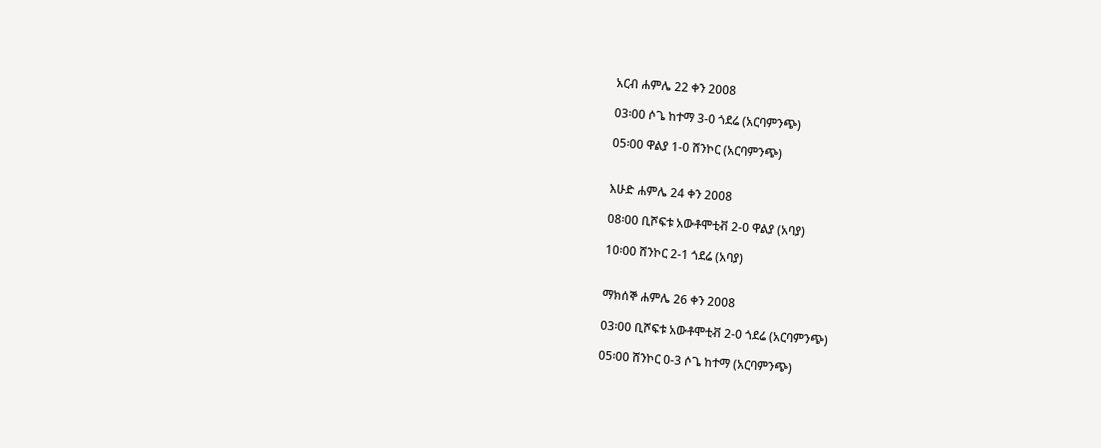አርብ ሐምሌ 22 ቀን 2008

03፡00 ሶጌ ከተማ 3-0 ጎደሬ (አርባምንጭ)

05፡00 ዋልያ 1-0 ሸንኮር (አርባምንጭ)


እሁድ ሐምሌ 24 ቀን 2008

08፡00 ቢሾፍቱ አውቶሞቲቭ 2-0 ዋልያ (አባያ)

10፡00 ሸንኮር 2-1 ጎደሬ (አባያ)


ማክሰኞ ሐምሌ 26 ቀን 2008

03፡00 ቢሾፍቱ አውቶሞቲቭ 2-0 ጎደሬ (አርባምንጭ)

05፡00 ሸንኮር 0-3 ሶጌ ከተማ (አርባምንጭ)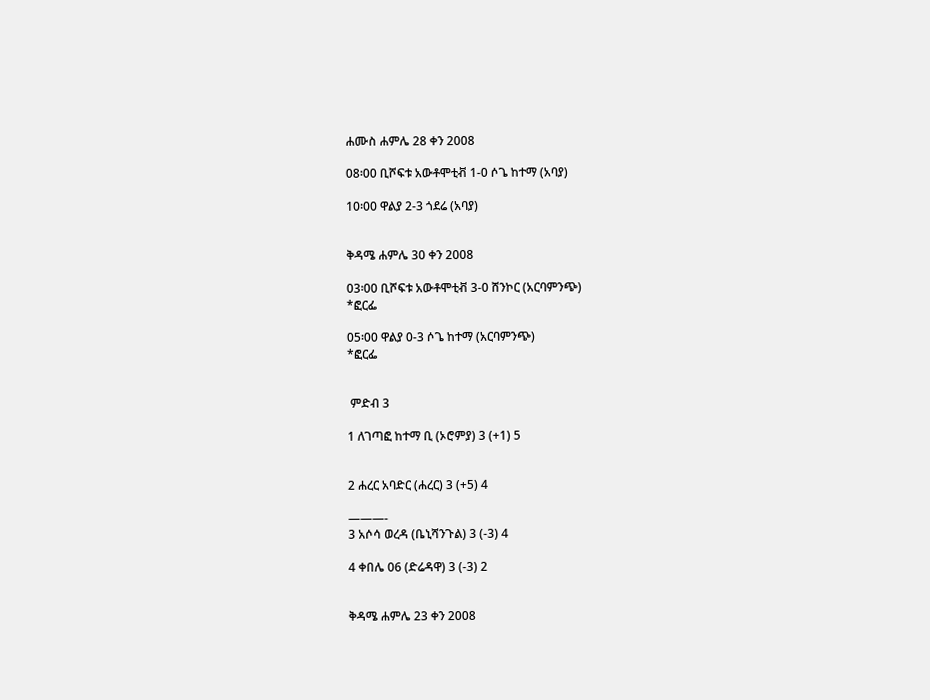ሐሙስ ሐምሌ 28 ቀን 2008

08፡00 ቢሾፍቱ አውቶሞቲቭ 1-0 ሶጌ ከተማ (አባያ)

10፡00 ዋልያ 2-3 ጎደሬ (አባያ)


ቅዳሜ ሐምሌ 30 ቀን 2008

03፡00 ቢሾፍቱ አውቶሞቲቭ 3-0 ሸንኮር (አርባምንጭ)
*ፎርፌ

05፡00 ዋልያ 0-3 ሶጌ ከተማ (አርባምንጭ)
*ፎርፌ


 ምድብ 3

1 ለገጣፎ ከተማ ቢ (ኦሮምያ) 3 (+1) 5


2 ሐረር አባድር (ሐረር) 3 (+5) 4

———-
3 አሶሳ ወረዳ (ቤኒሻንጉል) 3 (-3) 4

4 ቀበሌ 06 (ድሬዳዋ) 3 (-3) 2


ቅዳሜ ሐምሌ 23 ቀን 2008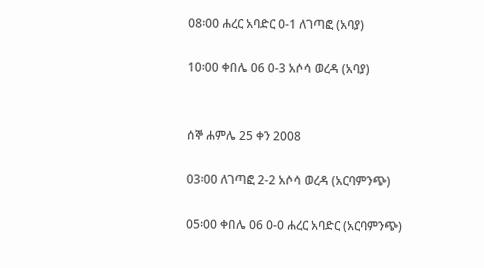08፡00 ሐረር አባድር 0-1 ለገጣፎ (አባያ)

10፡00 ቀበሌ 06 0-3 አሶሳ ወረዳ (አባያ)


ሰኞ ሐምሌ 25 ቀን 2008

03፡00 ለገጣፎ 2-2 አሶሳ ወረዳ (አርባምንጭ)

05፡00 ቀበሌ 06 0-0 ሐረር አባድር (አርባምንጭ)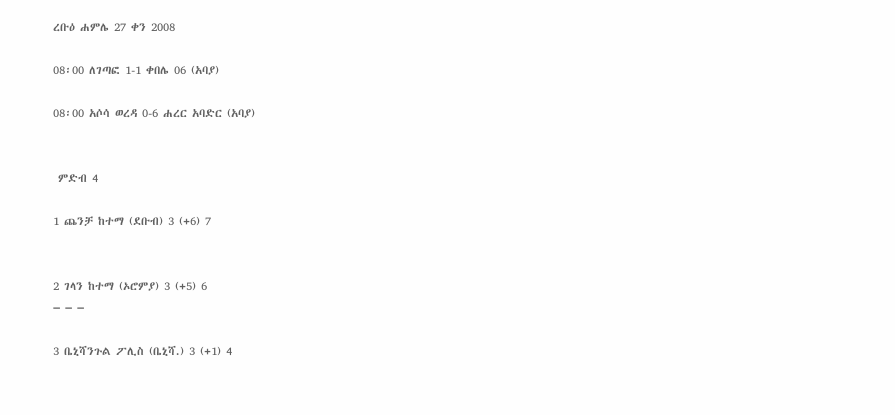ረቡዕ ሐምሌ 27 ቀን 2008

08፡00 ለገጣፎ 1-1 ቀበሌ 06 (አባያ)

08፡00 አሶሳ ወረዳ 0-6 ሐረር አባድር (አባያ)


 ምድብ 4

1 ጨንቻ ከተማ (ደቡብ) 3 (+6) 7


2 ገላን ከተማ (ኦሮምያ) 3 (+5) 6
– – –

3 ቤኒሻንጉል ፖሊስ (ቤኒሻ.) 3 (+1) 4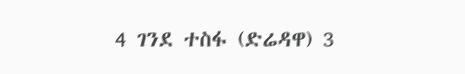4 ገንደ ተስፋ (ድሬዳዋ) 3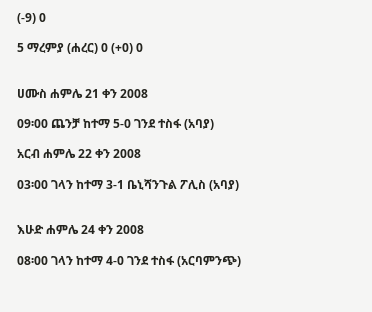(-9) 0

5 ማረምያ (ሐረር) 0 (+0) 0


ሀሙስ ሐምሌ 21 ቀን 2008

09፡00 ጨንቻ ከተማ 5-0 ገንደ ተስፋ (አባያ)

አርብ ሐምሌ 22 ቀን 2008

03፡00 ገላን ከተማ 3-1 ቤኒሻንጉል ፖሊስ (አባያ)


እሁድ ሐምሌ 24 ቀን 2008

08፡00 ገላን ከተማ 4-0 ገንደ ተስፋ (አርባምንጭ)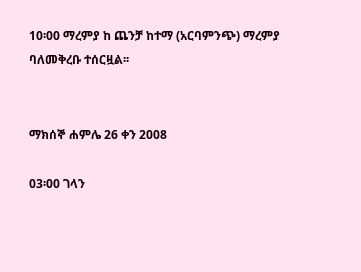10፡00 ማረምያ ከ ጨንቻ ከተማ (አርባምንጭ) ማረምያ ባለመቅረቡ ተሰርዟል፡፡


ማክሰኞ ሐምሌ 26 ቀን 2008

03፡00 ገላን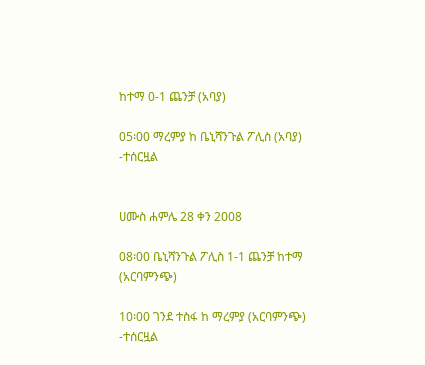ከተማ 0-1 ጨንቻ (አባያ)

05፡00 ማረምያ ከ ቤኒሻንጉል ፖሊስ (አባያ)
-ተሰርዟል


ሀሙስ ሐምሌ 28 ቀን 2008

08፡00 ቤኒሻንጉል ፖሊስ 1-1 ጨንቻ ከተማ (አርባምንጭ)

10፡00 ገንደ ተስፋ ከ ማረምያ (አርባምንጭ)
-ተሰርዟል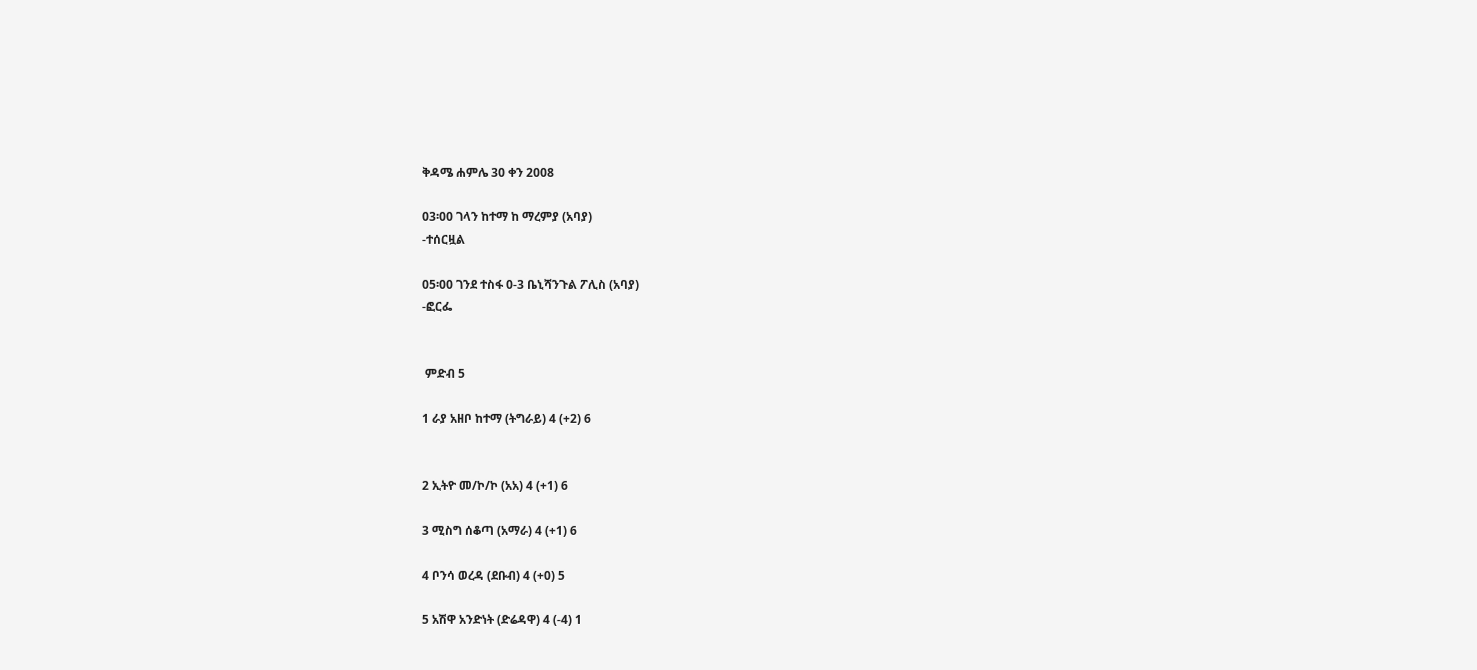ቅዳሜ ሐምሌ 30 ቀን 2008

03፡00 ገላን ከተማ ከ ማረምያ (አባያ)
-ተሰርዟል

05፡00 ገንደ ተስፋ 0-3 ቤኒሻንጉል ፖሊስ (አባያ)
-ፎርፌ


 ምድብ 5

1 ራያ አዘቦ ከተማ (ትግራይ) 4 (+2) 6


2 ኢትዮ መ/ኮ/ኮ (አአ) 4 (+1) 6

3 ሚስግ ሰቆጣ (አማራ) 4 (+1) 6

4 ቦንሳ ወረዳ (ደቡብ) 4 (+0) 5

5 አሽዋ አንድነት (ድሬዳዋ) 4 (-4) 1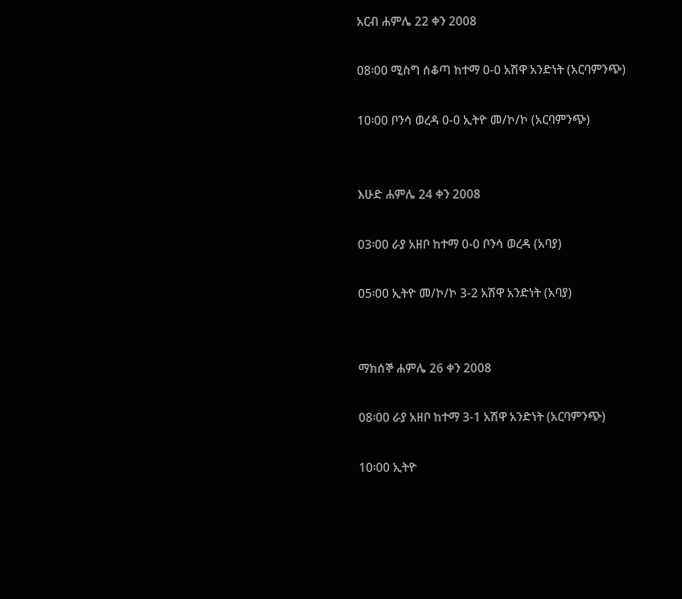አርብ ሐምሌ 22 ቀን 2008

08፡00 ሚስግ ሰቆጣ ከተማ 0-0 አሽዋ አንድነት (አርባምንጭ)

10፡00 ቦንሳ ወረዳ 0-0 ኢትዮ መ/ኮ/ኮ (አርባምንጭ)


እሁድ ሐምሌ 24 ቀን 2008

03፡00 ራያ አዘቦ ከተማ 0-0 ቦንሳ ወረዳ (አባያ)

05፡00 ኢትዮ መ/ኮ/ኮ 3-2 አሽዋ አንድነት (አባያ)


ማክሰኞ ሐምሌ 26 ቀን 2008

08፡00 ራያ አዘቦ ከተማ 3-1 አሽዋ አንድነት (አርባምንጭ)

10፡00 ኢትዮ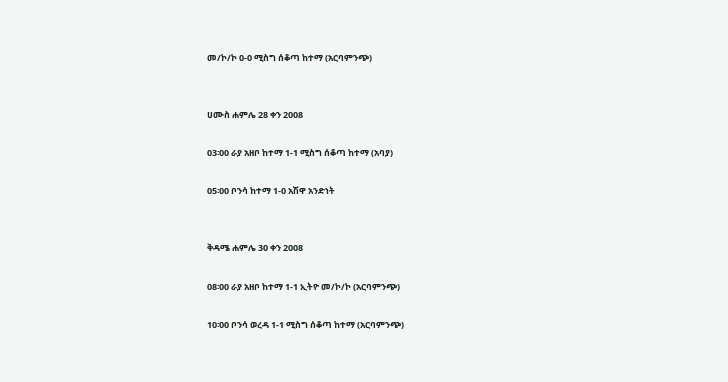መ/ኮ/ኮ 0-0 ሚስግ ሰቆጣ ከተማ (አርባምንጭ)


ሀሙስ ሐምሌ 28 ቀን 2008

03፡00 ራያ አዘቦ ከተማ 1-1 ሚስግ ሰቆጣ ከተማ (አባያ)

05፡00 ቦንሳ ከተማ 1-0 አሽዋ አንድነት


ቅዳሜ ሐምሌ 30 ቀን 2008

08፡00 ራያ አዘቦ ከተማ 1-1 ኢትዮ መ/ኮ/ኮ (አርባምንጭ)

10፡00 ቦንሳ ወረዳ 1-1 ሚስግ ሰቆጣ ከተማ (አርባምንጭ)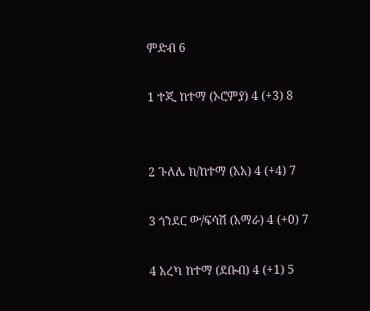ምድብ 6

1 ተጂ ከተማ (ኦሮምያ) 4 (+3) 8


2 ጉለሌ ክ/ከተማ (አአ) 4 (+4) 7

3 ጎንደር ው/ፍሳሽ (አማራ) 4 (+0) 7

4 አረካ ከተማ (ደቡብ) 4 (+1) 5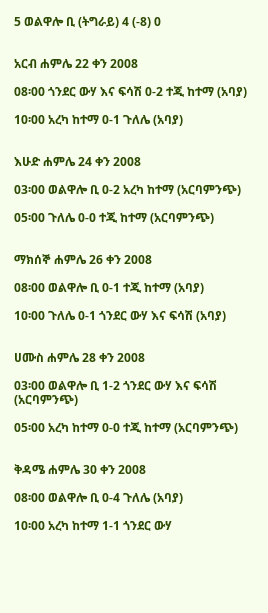5 ወልዋሎ ቢ (ትግራይ) 4 (-8) 0


አርብ ሐምሌ 22 ቀን 2008

08፡00 ጎንደር ውሃ እና ፍሳሽ 0-2 ተጂ ከተማ (አባያ)

10፡00 አረካ ከተማ 0-1 ጉለሌ (አባያ)


እሁድ ሐምሌ 24 ቀን 2008

03፡00 ወልዋሎ ቢ 0-2 አረካ ከተማ (አርባምንጭ)

05፡00 ጉለሌ 0-0 ተጂ ከተማ (አርባምንጭ)


ማክሰኞ ሐምሌ 26 ቀን 2008

08፡00 ወልዋሎ ቢ 0-1 ተጂ ከተማ (አባያ)

10፡00 ጉለሌ 0-1 ጎንደር ውሃ እና ፍሳሽ (አባያ)


ሀሙስ ሐምሌ 28 ቀን 2008

03፡00 ወልዋሎ ቢ 1-2 ጎንደር ውሃ እና ፍሳሽ (አርባምንጭ)

05፡00 አረካ ከተማ 0-0 ተጂ ከተማ (አርባምንጭ)


ቅዳሜ ሐምሌ 30 ቀን 2008

08፡00 ወልዋሎ ቢ 0-4 ጉለሌ (አባያ)

10፡00 አረካ ከተማ 1-1 ጎንደር ውሃ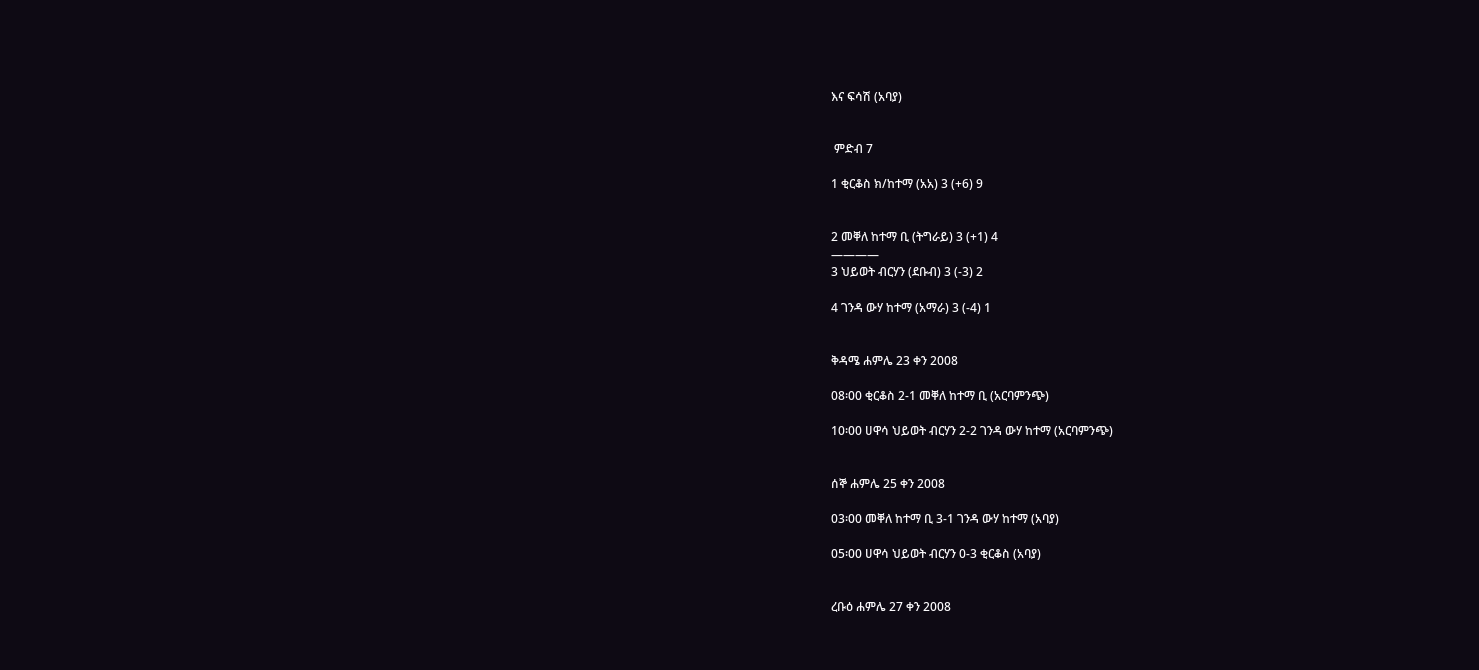እና ፍሳሽ (አባያ)


 ምድብ 7

1 ቂርቆስ ክ/ከተማ (አአ) 3 (+6) 9


2 መቐለ ከተማ ቢ (ትግራይ) 3 (+1) 4
————
3 ህይወት ብርሃን (ደቡብ) 3 (-3) 2

4 ገንዳ ውሃ ከተማ (አማራ) 3 (-4) 1


ቅዳሜ ሐምሌ 23 ቀን 2008

08፡00 ቂርቆስ 2-1 መቐለ ከተማ ቢ (አርባምንጭ)

10፡00 ሀዋሳ ህይወት ብርሃን 2-2 ገንዳ ውሃ ከተማ (አርባምንጭ)


ሰኞ ሐምሌ 25 ቀን 2008

03፡00 መቐለ ከተማ ቢ 3-1 ገንዳ ውሃ ከተማ (አባያ)

05፡00 ሀዋሳ ህይወት ብርሃን 0-3 ቂርቆስ (አባያ)


ረቡዕ ሐምሌ 27 ቀን 2008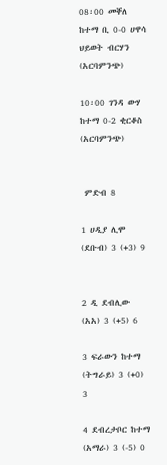08፡00 መቐለ ከተማ ቢ 0-0 ሀዋሳ ህይወት ብርሃን (አርባምንጭ)

10፡00 ገንዳ ውሃ ከተማ 0-2 ቂርቆስ (አርባምንጭ)


 ምድብ 8

1 ሀዲያ ሊሞ (ደቡብ) 3 (+3) 9


2 ዲ ደብሊው (አአ) 3 (+5) 6

3 ፍራውን ከተማ (ትግራይ) 3 (+0) 3

4 ደብረታቦር ከተማ (አማራ) 3 (-5) 0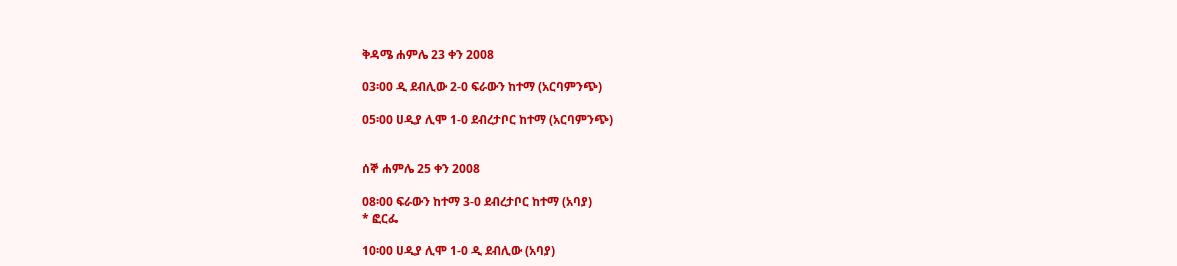ቅዳሜ ሐምሌ 23 ቀን 2008

03፡00 ዲ ደብሊው 2-0 ፍራውን ከተማ (አርባምንጭ)

05፡00 ሀዲያ ሊሞ 1-0 ደብረታቦር ከተማ (አርባምንጭ)


ሰኞ ሐምሌ 25 ቀን 2008

08፡00 ፍራውን ከተማ 3-0 ደብረታቦር ከተማ (አባያ)
* ፎርፌ

10፡00 ሀዲያ ሊሞ 1-0 ዲ ደብሊው (አባያ)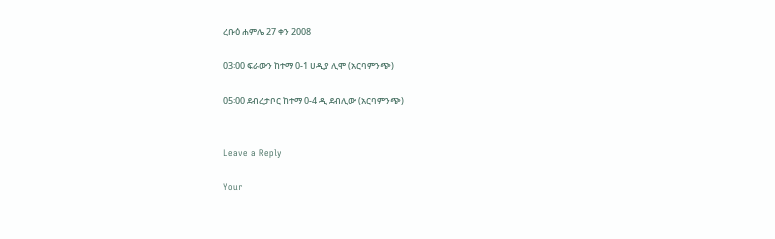ረቡዕ ሐምሌ 27 ቀን 2008

03፡00 ፍራውን ከተማ 0-1 ሀዲያ ሊሞ (አርባምንጭ)

05፡00 ደብረታቦር ከተማ 0-4 ዲ ደብሊው (አርባምንጭ)


Leave a Reply

Your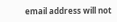email address will not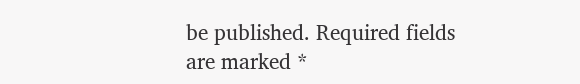be published. Required fields are marked *